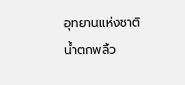อุทยานแห่งชาติน้ำตกพลิ้ว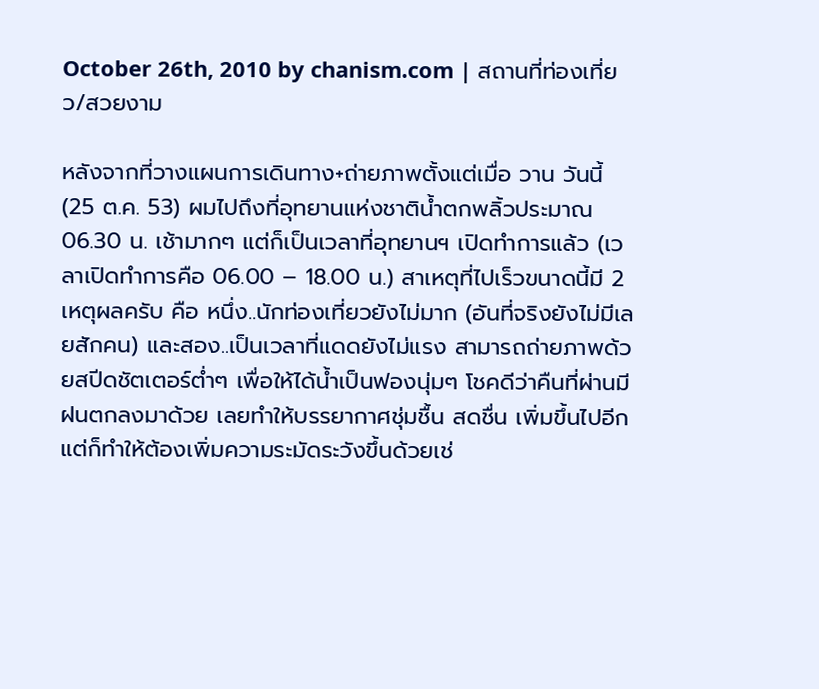October 26th, 2010 by chanism.com | สถานที่ท่องเที่ยว/สวยงาม

หลังจากที่วางแผนการเดินทาง+ถ่ายภาพตั้งแต่เมื่อ วาน วันนี้ (25 ต.ค. 53) ผมไปถึงที่อุทยานแห่งชาติน้ำตกพลิ้วประมาณ 06.30 น. เช้ามากๆ แต่ก็เป็นเวลาที่อุทยานฯ เปิดทำการแล้ว (เวลาเปิดทำการคือ 06.00 – 18.00 น.) สาเหตุที่ไปเร็วขนาดนี้มี 2 เหตุผลครับ คือ หนึ่ง..นักท่องเที่ยวยังไม่มาก (อันที่จริงยังไม่มีเลยสักคน) และสอง..เป็นเวลาที่แดดยังไม่แรง สามารถถ่ายภาพด้วยสปีดชัตเตอร์ต่ำๆ เพื่อให้ได้น้ำเป็นฟองนุ่มๆ โชคดีว่าคืนที่ผ่านมีฝนตกลงมาด้วย เลยทำให้บรรยากาศชุ่มชื้น สดชื่น เพิ่มขึ้นไปอีก แต่ก็ทำให้ต้องเพิ่มความระมัดระวังขึ้นด้วยเช่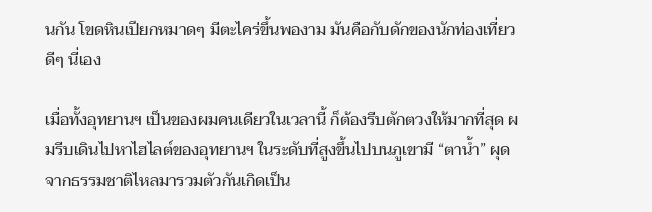นกัน โขดหินเปียกหมาดๆ มีตะไคร่ขึ้นพองาม มันคือกับดักของนักท่องเที่ยวดีๆ นี่เอง

เมื่อทั้งอุทยานฯ เป็นของผมคนเดียวในเวลานี้ ก็ต้องรีบตักตวงให้มากที่สุด ผมรีบเดินไปหาไฮไลต์ของอุทยานฯ ในระดับที่สูงขึ้นไปบนภูเขามี “ตาน้ำ” ผุดจากธรรมชาติไหลมารวมตัวกันเกิดเป็น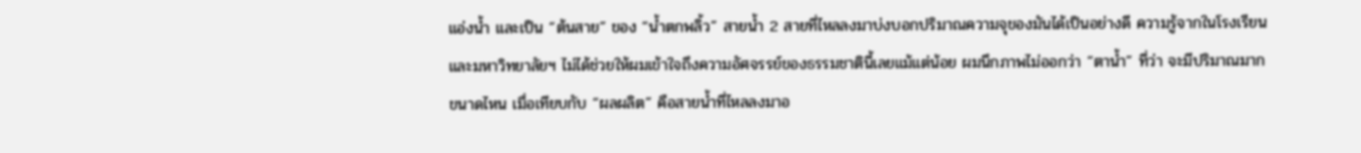แอ่งน้ำ และเป็น “ต้นสาย” ของ “น้ำตกพลิ้ว” สายน้ำ 2 สายที่ไหลลงมาบ่งบอกปริมาณความจุของมันได้เป็นอย่างดี ความรู้จากในโรงเรียนและมหาวิทยาลัยฯ ไม่ได้ช่วยให้ผมเข้าใจถึงความอัศจรรย์ของธรรมชาตินี้เลยแม้แต่น้อย ผมนึกภาพไม่ออกว่า “ตาน้ำ” ที่ว่า จะมีปริมาณมากขนาดไหน เมื่อเทียบกับ “ผลผลิต” คือสายน้ำที่ไหลลงมาอ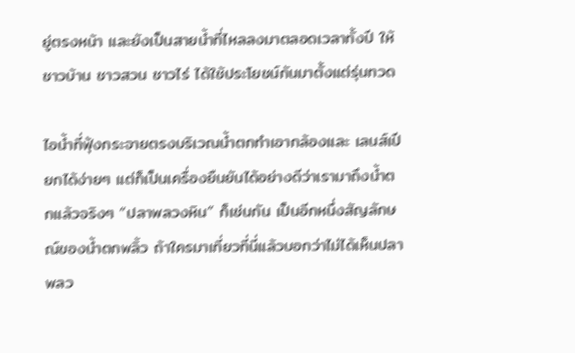ยู่ตรงหน้า และยังเป็นสายน้ำที่ไหลลงมาตลอดเวลาทั้งปี ให้ชาวบ้าน ชาวสวน ชาวไร่ ได้ใช้ประโยชน์กันมาตั้งแต่รุ่นทวด

ไอน้ำที่ฟุ้งกระจายตรงบริเวณน้ำตกทำเอากล้องและ เลนส์เปียกได้ง่ายๆ แต่ก็เป็นเครื่องยืนยันได้อย่างดีว่าเรามาถึงน้ำตกแล้วจริงๆ “ปลาพลวงหิน” ก็เช่นกัน เป็นอีกหนึ่งสัญลักษณ์ของน้ำตกพลิ้ว ถ้าใครมาเที่ยวที่นี่แล้วบอกว่าไม่ได้เห็นปลาพลว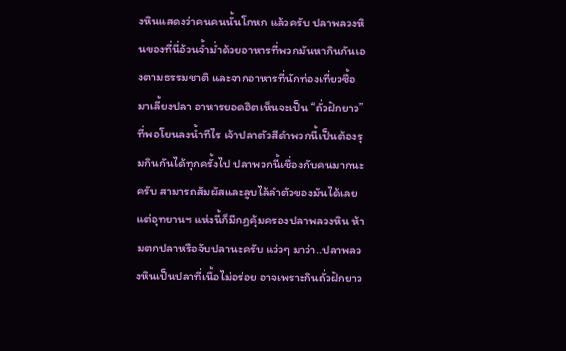งหินแสดงว่าคนคนนั้นโกหก แล้วครับ ปลาพลวงหินของที่นี่อ้วนจ้ำม่ำด้วยอาหารที่พวกมันหากินกันเองตามธรรมชาติ และจากอาหารที่นักท่องเที่ยวซื้อมาเลี้ยงปลา อาหารยอดฮิตเห็นจะเป็น “ถั่วฝักยาว” ที่พอโยนลงน้ำทีไร เจ้าปลาตัวสีดำพวกนี้เป็นต้องรุมกินกันได้ทุกครั้งไป ปลาพวกนี้เชื่องกับคนมากนะครับ สามารถสัมผัสและลูบไล้ลำตัวของมันได้เลย แต่อุทยานฯ แห่งนี้ก็มีกฏคุ้มครองปลาพลวงหิน ห้ามตกปลาหรือจับปลานะครับ แว่วๆ มาว่า..ปลาพลวงหินเป็นปลาที่เนื้อไม่อร่อย อาจเพราะกินถั่วฝักยาว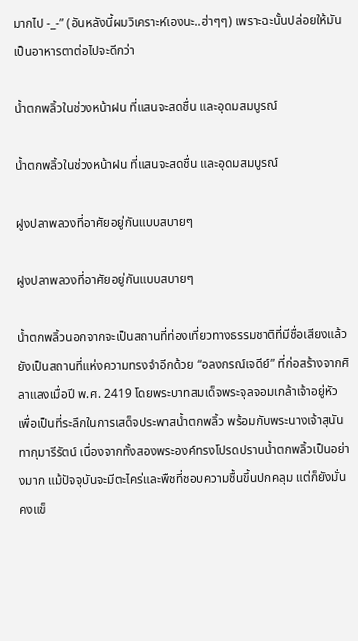มากไป -_-” (อันหลังนี้ผมวิเคราะห์เองนะ..ฮ่าๆๆ) เพราะฉะนั้นปล่อยให้มันเป็นอาหารตาต่อไปจะดีกว่า

น้ำตกพลิ้วในช่วงหน้าฝน ที่แสนจะสดชื่น และอุดมสมบูรณ์

น้ำตกพลิ้วในช่วงหน้าฝน ที่แสนจะสดชื่น และอุดมสมบูรณ์

ฝูงปลาพลวงที่อาศัยอยู่กันแบบสบายๆ

ฝูงปลาพลวงที่อาศัยอยู่กันแบบสบายๆ

น้ำตกพลิ้วนอกจากจะเป็นสถานที่ท่องเที่ยวทางธรรมชาติที่มีชื่อเสียงแล้ว ยังเป็นสถานที่แห่งความทรงจำอีกด้วย “อลงกรณ์เจดีย์” ที่ก่อสร้างจากศิลาแลงเมื่อปี พ.ศ. 2419 โดยพระบาทสมเด็จพระจุลจอมเกล้าเจ้าอยู่หัว เพื่อเป็นที่ระลึกในการเสด็จประพาสน้ำตกพลิ้ว พร้อมกับพระนางเจ้าสุนันทากุมารีรัตน์ เนื่องจากทั้งสองพระองค์ทรงโปรดปรานน้ำตกพลิ้วเป็นอย่างมาก แม้ปัจจุบันจะมีตะไคร่และพืชที่ชอบความชื้นขึ้นปกคลุม แต่ก็ยังมั่นคงแข็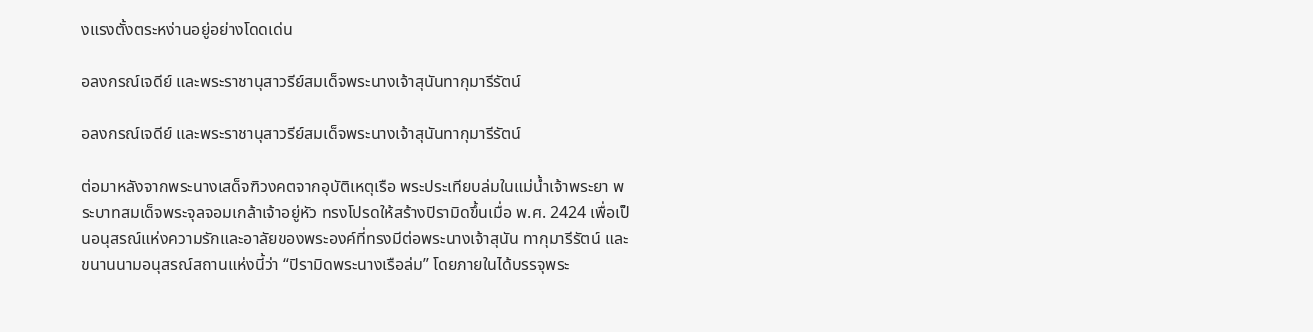งแรงตั้งตระหง่านอยู่อย่างโดดเด่น

อลงกรณ์เจดีย์ และพระราชานุสาวรีย์สมเด็จพระนางเจ้าสุนันทากุมารีรัตน์

อลงกรณ์เจดีย์ และพระราชานุสาวรีย์สมเด็จพระนางเจ้าสุนันทากุมารีรัตน์

ต่อมาหลังจากพระนางเสด็จฑิวงคตจากอุบัติเหตุเรือ พระประเทียบล่มในแม่น้ำเจ้าพระยา พระบาทสมเด็จพระจุลจอมเกล้าเจ้าอยู่หัว ทรงโปรดให้สร้างปิรามิดขึ้นเมื่อ พ.ศ. 2424 เพื่อเป็นอนุสรณ์แห่งความรักและอาลัยของพระองค์ที่ทรงมีต่อพระนางเจ้าสุนัน ทากุมารีรัตน์ และขนานนามอนุสรณ์สถานแห่งนี้ว่า “ปิรามิดพระนางเรือล่ม” โดยภายในได้บรรจุพระ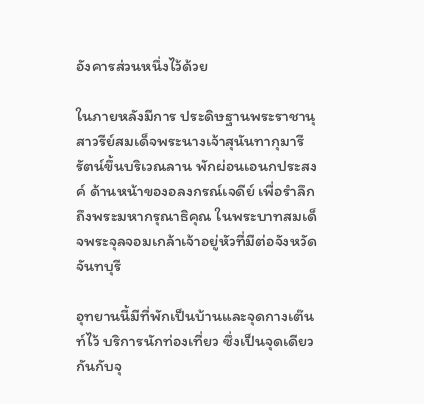อังคารส่วนหนึ่งไว้ด้วย

ในภายหลังมีการ ประดิษฐานพระราชานุสาวรีย์สมเด็จพระนางเจ้าสุนันทากุมารีรัตน์ขึ้นบริเวณลาน พักผ่อนเอนกประสงค์ ด้านหน้าของอลงกรณ์เจดีย์ เพื่อรำลึกถึงพระมหากรุณาธิคุณ ในพระบาทสมเด็จพระจุลจอมเกล้าเจ้าอยู่หัวที่มีต่อจังหวัดจันทบุรี

อุทยานนี้มีที่พักเป็นบ้านและจุดกางเต๊นท์ไว้ บริการนักท่องเที่ยว ซึ่งเป็นจุดเดียวกันกับจุ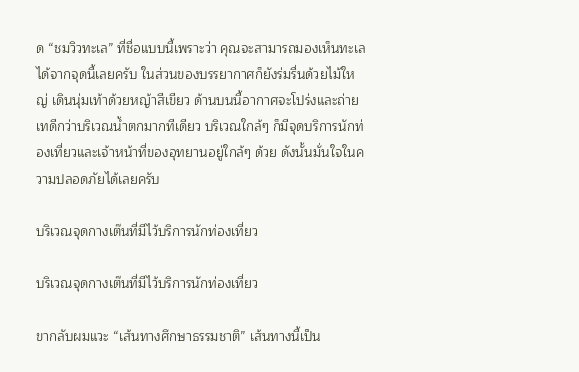ด “ชมวิวทะเล” ที่ชื่อแบบนี้เพราะว่า คุณจะสามารถมองเห็นทะเลได้จากจุดนี้เลยครับ ในส่วนของบรรยากาศก็ยังร่มรื่นด้วยไม้ใหญ่ เดินนุ่มเท้าด้วยหญ้าสีเขียว ด้านบนนี้อากาศจะโปร่งและถ่ายเทดีกว่าบริเวณน้ำตกมากทีเดียว บริเวณใกล้ๆ ก็มีจุดบริการนักท่องเที่ยวและเจ้าหน้าที่ของอุทยานอยู่ใกล้ๆ ด้วย ดังนั้นมั่นใจในความปลอดภัยได้เลยครับ

บริเวณจุดกางเต๊นที่มีไว้บริการนักท่องเที่ยว

บริเวณจุดกางเต๊นที่มีไว้บริการนักท่องเที่ยว

ขากลับผมแวะ “เส้นทางศึกษาธรรมชาติ” เส้นทางนี้เป็น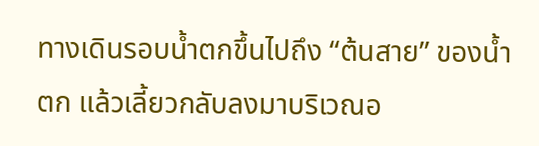ทางเดินรอบน้ำตกขึ้นไปถึง “ต้นสาย” ของน้ำตก แล้วเลี้ยวกลับลงมาบริเวณอ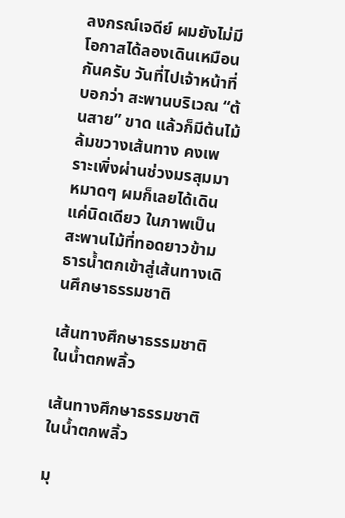ลงกรณ์เจดีย์ ผมยังไม่มีโอกาสได้ลองเดินเหมือนกันครับ วันที่ไปเจ้าหน้าที่บอกว่า สะพานบริเวณ “ต้นสาย” ขาด แล้วก็มีต้นไม้ล้มขวางเส้นทาง คงเพราะเพิ่งผ่านช่วงมรสุมมาหมาดๆ ผมก็เลยได้เดินแค่นิดเดียว ในภาพเป็นสะพานไม้ที่ทอดยาวข้ามธารน้ำตกเข้าสู่เส้นทางเดินศึกษาธรรมชาติ

เส้นทางศึกษาธรรมชาติในน้ำตกพลิ้ว

เส้นทางศึกษาธรรมชาติในน้ำตกพลิ้ว

มุ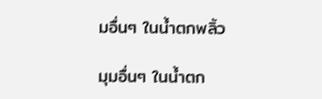มอื่นๆ ในน้ำตกพลิ้ว

มุมอื่นๆ ในน้ำตก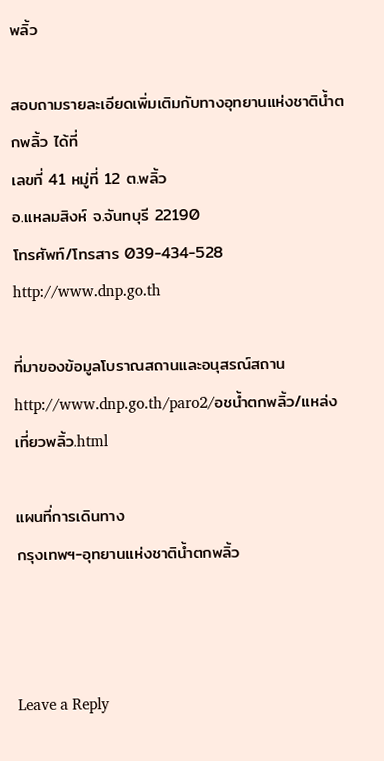พลิ้ว

สอบถามรายละเอียดเพิ่มเติมกับทางอุทยานแห่งชาติน้ำตกพลิ้ว ได้ที่
เลขที่ 41 หมู่ที่ 12 ต.พลิ้ว
อ.แหลมสิงห์ จ.จันทบุรี 22190
โทรศัพท์/โทรสาร 039-434-528
http://www.dnp.go.th

ที่มาของข้อมูลโบราณสถานและอนุสรณ์สถาน
http://www.dnp.go.th/paro2/อชน้ำตกพลิ้ว/แหล่งเที่ยวพลิ้ว.html

แผนที่การเดินทาง
กรุงเทพฯ-อุทยานแห่งชาติน้ำตกพลิ้ว



Leave a Reply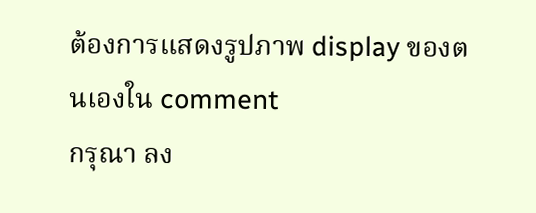ต้องการแสดงรูปภาพ display ของตนเองใน comment
กรุณา ลง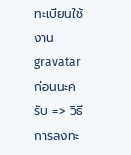ทะเบียนใช้งาน gravatar ก่อนนะครับ => วิธีการลงทะ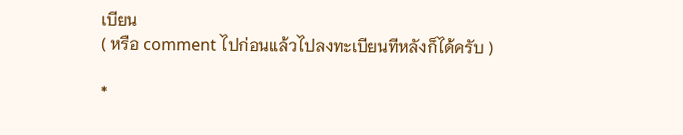เบียน
( หรือ comment ไปก่อนแล้วไปลงทะเบียนทีหลังก็ได้ครับ )

*